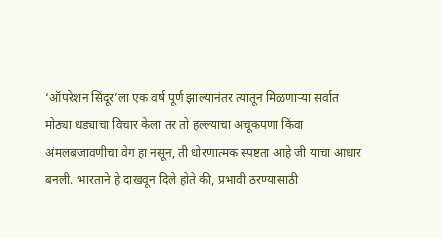‘ऑपरेशन सिंदूर’ला एक वर्ष पूर्ण झाल्यानंतर त्यातून मिळणाऱ्या सर्वात मोठ्या धड्याचा विचार केला तर तो हल्ल्याचा अचूकपणा किंवा अंमलबजावणीचा वेग हा नसून, ती धोरणात्मक स्पष्टता आहे जी याचा आधार बनली. भारताने हे दाखवून दिले होते की, प्रभावी ठरण्यासाठी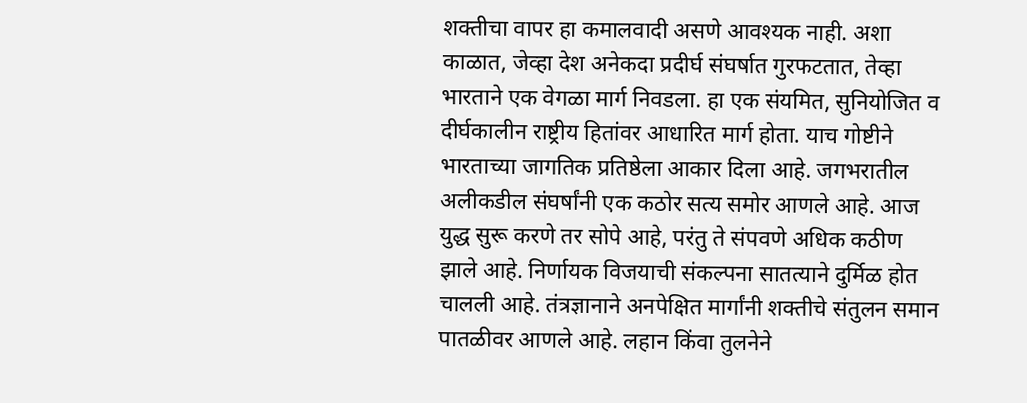शक्तीचा वापर हा कमालवादी असणे आवश्यक नाही. अशा काळात, जेव्हा देश अनेकदा प्रदीर्घ संघर्षात गुरफटतात, तेव्हा भारताने एक वेगळा मार्ग निवडला. हा एक संयमित, सुनियोजित व दीर्घकालीन राष्ट्रीय हितांवर आधारित मार्ग होता. याच गोष्टीने भारताच्या जागतिक प्रतिष्ठेला आकार दिला आहे. जगभरातील अलीकडील संघर्षांनी एक कठोर सत्य समोर आणले आहे. आज युद्ध सुरू करणे तर सोपे आहे, परंतु ते संपवणे अधिक कठीण झाले आहे. निर्णायक विजयाची संकल्पना सातत्याने दुर्मिळ होत चालली आहे. तंत्रज्ञानाने अनपेक्षित मार्गांनी शक्तीचे संतुलन समान पातळीवर आणले आहे. लहान किंवा तुलनेने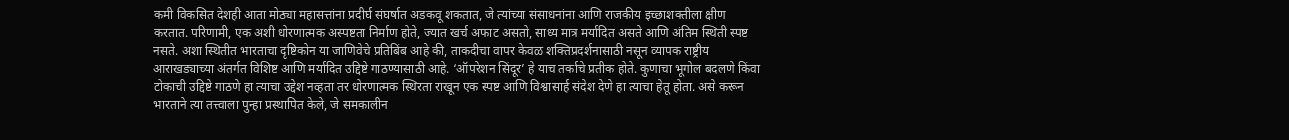कमी विकसित देशही आता मोठ्या महासत्तांना प्रदीर्घ संघर्षात अडकवू शकतात, जे त्यांच्या संसाधनांना आणि राजकीय इच्छाशक्तीला क्षीण करतात. परिणामी, एक अशी धोरणात्मक अस्पष्टता निर्माण होते, ज्यात खर्च अफाट असतो, साध्य मात्र मर्यादित असते आणि अंतिम स्थिती स्पष्ट नसते. अशा स्थितीत भारताचा दृष्टिकोन या जाणिवेचे प्रतिबिंब आहे की, ताकदीचा वापर केवळ शक्तिप्रदर्शनासाठी नसून व्यापक राष्ट्रीय आराखड्याच्या अंतर्गत विशिष्ट आणि मर्यादित उद्दिष्टे गाठण्यासाठी आहे. ‘ऑपरेशन सिंदूर’ हे याच तर्काचे प्रतीक होते. कुणाचा भूगोल बदलणे किंवा टोकाची उद्दिष्टे गाठणे हा त्याचा उद्देश नव्हता तर धोरणात्मक स्थिरता राखून एक स्पष्ट आणि विश्वासार्ह संदेश देणे हा त्याचा हेतू होता. असे करून भारताने त्या तत्त्वाला पुन्हा प्रस्थापित केले, जे समकालीन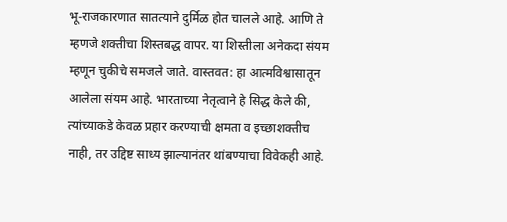भू-राजकारणात सातत्याने दुर्मिळ होत चालले आहे. आणि ते म्हणजे शक्तीचा शिस्तबद्ध वापर. या शिस्तीला अनेकदा संयम म्हणून चुकीचे समजले जाते. वास्तवत: हा आत्मविश्वासातून आलेला संयम आहे. भारताच्या नेतृत्वाने हे सिद्ध केले की, त्यांच्याकडे केवळ प्रहार करण्याची क्षमता व इच्छाशक्तीच नाही, तर उद्दिष्ट साध्य झाल्यानंतर थांबण्याचा विवेकही आहे.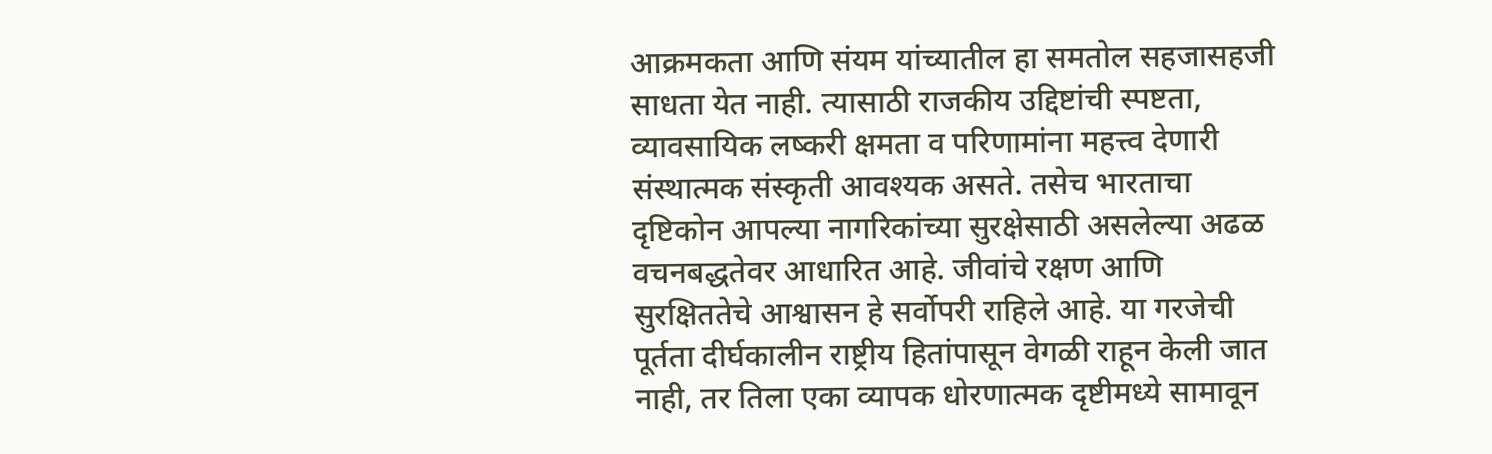आक्रमकता आणि संयम यांच्यातील हा समतोल सहजासहजी साधता येत नाही. त्यासाठी राजकीय उद्दिष्टांची स्पष्टता, व्यावसायिक लष्करी क्षमता व परिणामांना महत्त्व देणारी संस्थात्मक संस्कृती आवश्यक असते. तसेच भारताचा दृष्टिकोन आपल्या नागरिकांच्या सुरक्षेसाठी असलेल्या अढळ वचनबद्धतेवर आधारित आहे. जीवांचे रक्षण आणि सुरक्षिततेचे आश्वासन हे सर्वोपरी राहिले आहे. या गरजेची पूर्तता दीर्घकालीन राष्ट्रीय हितांपासून वेगळी राहून केली जात नाही, तर तिला एका व्यापक धोरणात्मक दृष्टीमध्ये सामावून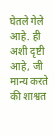घेतले गेले आहे. ही अशी दृष्टी आहे, जी मान्य करते की शाश्वत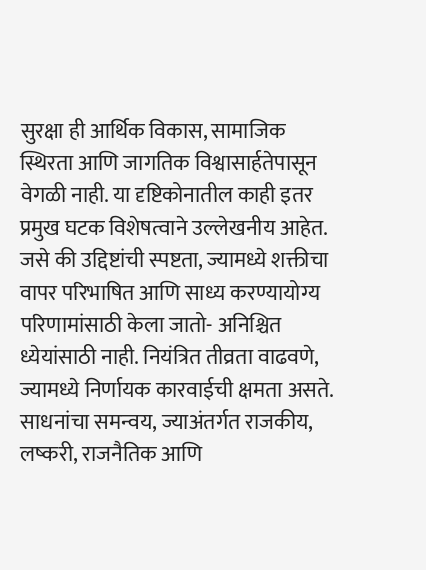सुरक्षा ही आर्थिक विकास, सामाजिक स्थिरता आणि जागतिक विश्वासार्हतेपासून वेगळी नाही. या दृष्टिकोनातील काही इतर प्रमुख घटक विशेषत्वाने उल्लेखनीय आहेत. जसे की उद्दिष्टांची स्पष्टता, ज्यामध्ये शक्तीचा वापर परिभाषित आणि साध्य करण्यायोग्य परिणामांसाठी केला जातो- अनिश्चित ध्येयांसाठी नाही. नियंत्रित तीव्रता वाढवणे, ज्यामध्ये निर्णायक कारवाईची क्षमता असते. साधनांचा समन्वय, ज्याअंतर्गत राजकीय, लष्करी, राजनैतिक आणि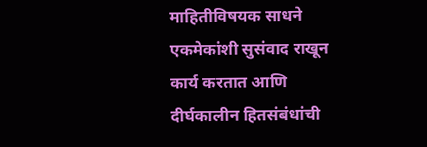माहितीविषयक साधने एकमेकांशी सुसंवाद राखून कार्य करतात आणि दीर्घकालीन हितसंबंधांची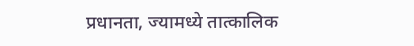प्रधानता, ज्यामध्ये तात्कालिक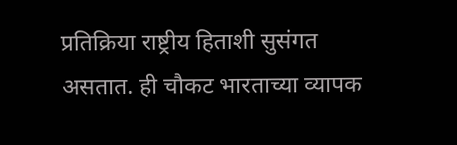प्रतिक्रिया राष्ट्रीय हिताशी सुसंगत असतात. ही चौकट भारताच्या व्यापक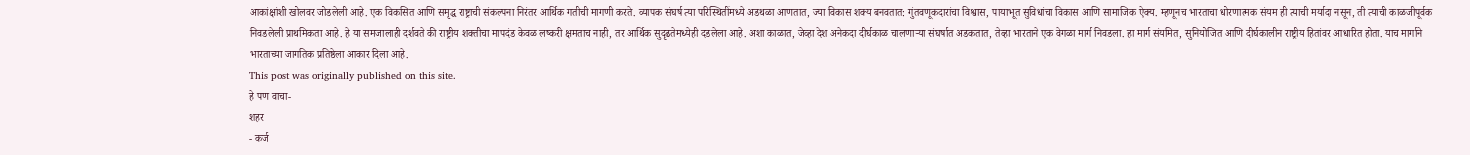आकांक्षांशी खोलवर जोडलेली आहे. एक विकसित आणि समृद्ध राष्ट्राची संकल्पना निरंतर आर्थिक गतीची मागणी करते. व्यापक संघर्ष त्या परिस्थितींमध्ये अडथळा आणतात, ज्या विकास शक्य बनवतात: गुंतवणूकदारांचा विश्वास, पायाभूत सुविधांचा विकास आणि सामाजिक ऐक्य. म्हणूनच भारताचा धोरणात्मक संयम ही त्याची मर्यादा नसून, ती त्याची काळजीपूर्वक निवडलेली प्राथमिकता आहे. हे या समजालाही दर्शवते की राष्ट्रीय शक्तीचा मापदंड केवळ लष्करी क्षमताच नाही, तर आर्थिक सुदृढतेमध्येही दडलेला आहे. अशा काळात, जेव्हा देश अनेकदा दीर्घकाळ चालणाऱ्या संघर्षात अडकतात, तेव्हा भारताने एक वेगळा मार्ग निवडला. हा मार्ग संयमित, सुनियोजित आणि दीर्घकालीन राष्ट्रीय हितांवर आधारित होता. याच मार्गाने भारताच्या जागतिक प्रतिष्ठेला आकार दिला आहे.
This post was originally published on this site.
हे पण वाचा-
शहर
- कर्ज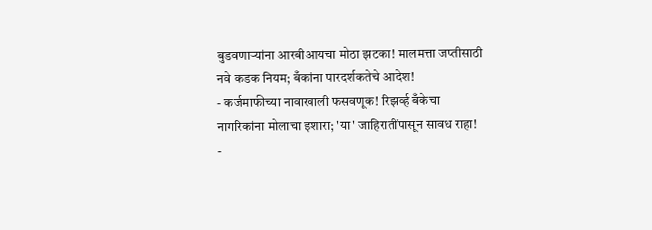बुडवणाऱ्यांना आरबीआयचा मोठा झटका! मालमत्ता जप्तीसाठी नवे कडक नियम; बँकांना पारदर्शकतेचे आदेश!
- कर्जमाफीच्या नावाखाली फसवणूक! रिझर्व्ह बँकेचा नागरिकांना मोलाचा इशारा; 'या' जाहिरातींपासून सावध राहा!
-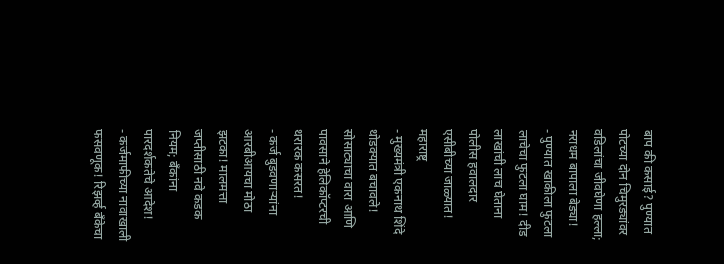बाप की कसाई? पुण्यात पोटच्या दोन चिमुरड्यांवर वडिलांचा जीवघेणा हल्ला; नराधम बापाला बेड्या!
- पुण्यात खाकीला फुटला लाचेचा फुटला घाम! दीड लाखांची लाच घेताना पोलीस हवालदार एसीबीच्या जाळ्यात!
महाराष्ट्र
- मुख्यमंत्री एकनाथ शिंदे थोडक्यात बचावले! सोसाट्याचा वारा आणि पावसाने हेलिकॉप्टरची थरारक कसरत!
- कर्ज बुडवणाऱ्यांना आरबीआयचा मोठा झटका! मालमत्ता जप्तीसाठी नवे कडक नियम; बँकांना पारदर्शकतेचे आदेश!
- कर्जमाफीच्या नावाखाली फसवणूक! रिझर्व्ह बँकेचा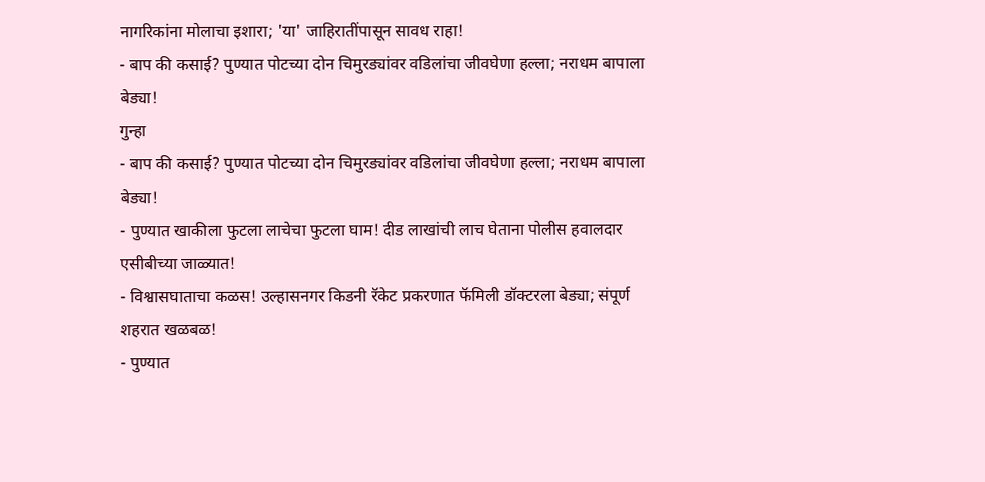नागरिकांना मोलाचा इशारा; 'या' जाहिरातींपासून सावध राहा!
- बाप की कसाई? पुण्यात पोटच्या दोन चिमुरड्यांवर वडिलांचा जीवघेणा हल्ला; नराधम बापाला बेड्या!
गुन्हा
- बाप की कसाई? पुण्यात पोटच्या दोन चिमुरड्यांवर वडिलांचा जीवघेणा हल्ला; नराधम बापाला बेड्या!
- पुण्यात खाकीला फुटला लाचेचा फुटला घाम! दीड लाखांची लाच घेताना पोलीस हवालदार एसीबीच्या जाळ्यात!
- विश्वासघाताचा कळस! उल्हासनगर किडनी रॅकेट प्रकरणात फॅमिली डॉक्टरला बेड्या; संपूर्ण शहरात खळबळ!
- पुण्यात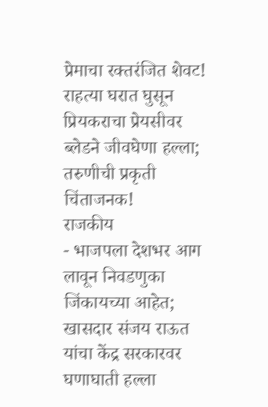प्रेमाचा रक्तरंजित शेवट! राहत्या घरात घुसून प्रियकराचा प्रेयसीवर ब्लेडने जीवघेणा हल्ला; तरुणीची प्रकृती चिंताजनक!
राजकीय
- भाजपला देशभर आग लावून निवडणुका जिंकायच्या आहेत; खासदार संजय राऊत यांचा केंद्र सरकारवर घणाघाती हल्ला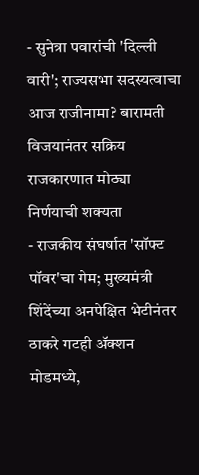- सुनेत्रा पवारांची 'दिल्ली वारी'; राज्यसभा सदस्यत्वाचा आज राजीनामा? बारामती विजयानंतर सक्रिय राजकारणात मोठ्या निर्णयाची शक्यता
- राजकीय संघर्षात 'सॉफ्ट पॉवर'चा गेम; मुख्यमंत्री शिंदेंच्या अनपेक्षित भेटीनंतर ठाकरे गटही ॲक्शन मोडमध्ये,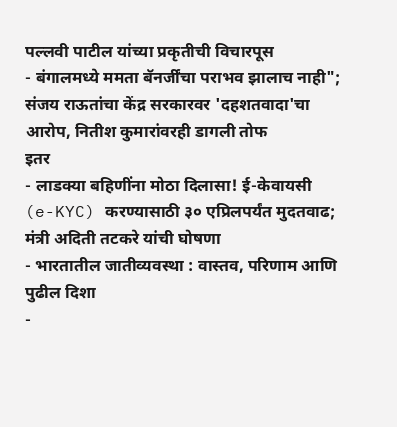पल्लवी पाटील यांच्या प्रकृतीची विचारपूस
- बंगालमध्ये ममता बॅनर्जींचा पराभव झालाच नाही"; संजय राऊतांचा केंद्र सरकारवर 'दहशतवादा'चा आरोप, नितीश कुमारांवरही डागली तोफ
इतर
- लाडक्या बहिणींना मोठा दिलासा! ई-केवायसी (e-KYC) करण्यासाठी ३० एप्रिलपर्यंत मुदतवाढ; मंत्री अदिती तटकरे यांची घोषणा
- भारतातील जातीव्यवस्था : वास्तव, परिणाम आणि पुढील दिशा
-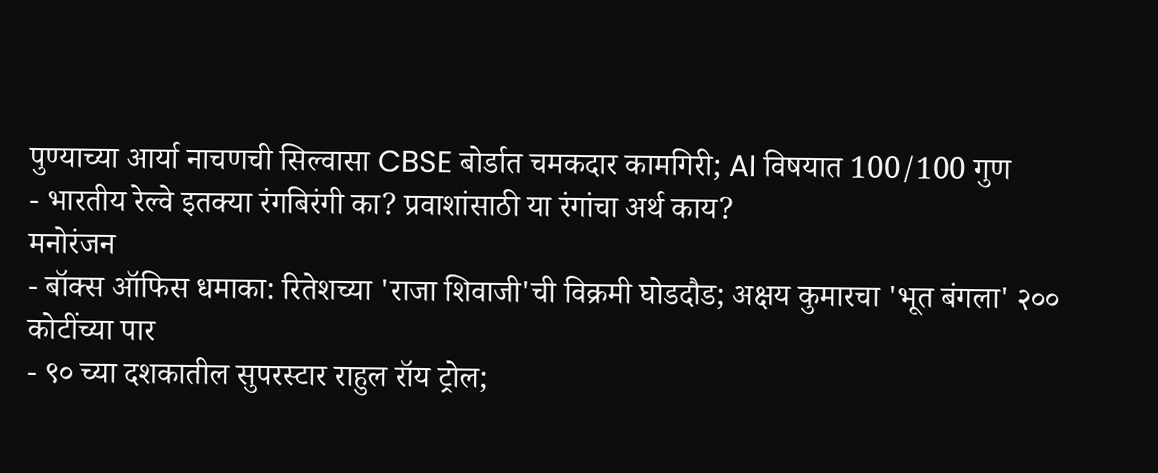पुण्याच्या आर्या नाचणची सिल्वासा CBSE बोर्डात चमकदार कामगिरी; AI विषयात 100/100 गुण
- भारतीय रेल्वे इतक्या रंगबिरंगी का? प्रवाशांसाठी या रंगांचा अर्थ काय?
मनोरंजन
- बॉक्स ऑफिस धमाका: रितेशच्या 'राजा शिवाजी'ची विक्रमी घोडदौड; अक्षय कुमारचा 'भूत बंगला' २०० कोटींच्या पार
- ९० च्या दशकातील सुपरस्टार राहुल रॉय ट्रोल;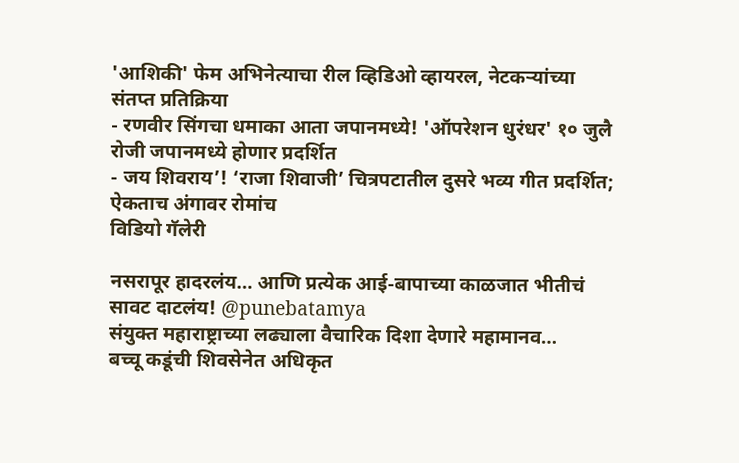'आशिकी' फेम अभिनेत्याचा रील व्हिडिओ व्हायरल, नेटकऱ्यांच्या संतप्त प्रतिक्रिया
- रणवीर सिंगचा धमाका आता जपानमध्ये! 'ऑपरेशन धुरंधर' १० जुलै रोजी जपानमध्ये होणार प्रदर्शित
- जय शिवराय’! ‘राजा शिवाजी’ चित्रपटातील दुसरे भव्य गीत प्रदर्शित; ऐकताच अंगावर रोमांच
विडियो गॅलेरी

नसरापूर हादरलंय… आणि प्रत्येक आई-बापाच्या काळजात भीतीचं सावट दाटलंय! @punebatamya
संयुक्त महाराष्ट्राच्या लढ्याला वैचारिक दिशा देणारे महामानव…
बच्चू कडूंची शिवसेनेत अधिकृत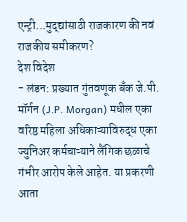एन्ट्री…मुद्द्यांसाठी राजकारण की नवं राजकीय समीकरण?
देश विदेश
- लंडन: प्रख्यात गुंतवणूक बँक जे.पी. मॉर्गन (J.P. Morgan) मधील एका वरिष्ठ महिला अधिकाऱ्याविरुद्ध एका ज्युनिअर कर्मचाऱ्याने लैंगिक छळाचे गंभीर आरोप केले आहेत. या प्रकरणी आता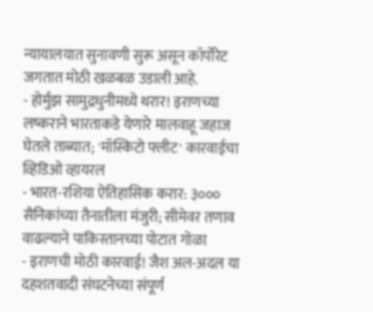न्यायालयात सुनावणी सुरू असून कॉर्पोरेट जगतात मोठी खळबळ उडाली आहे.
- होर्मुझ सामुद्रधुनीमध्ये थरार! इराणच्या लष्कराने भारताकडे येणारे मालवाहू जहाज घेतले ताब्यात; 'मॉस्किटो फ्लीट' कारवाईचा व्हिडिओ व्हायरल
- भारत-रशिया ऐतिहासिक करार: ३००० सैनिकांच्या तैनातीला मंजुरी; सीमेवर तणाव वाढल्याने पाकिस्तानच्या पोटात गोळा
- इराणची मोठी कारवाई! जैश अल-अदल या दहशतवादी संघटनेच्या संपूर्ण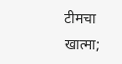टीमचा खात्मा;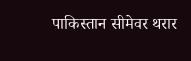पाकिस्तान सीमेवर थरार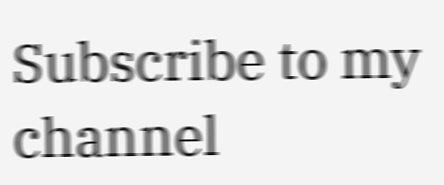Subscribe to my channel